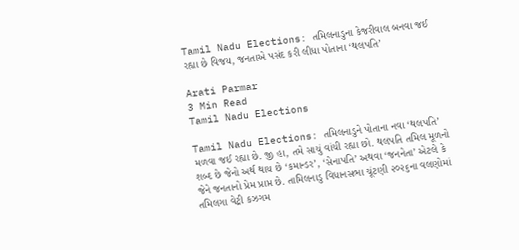Tamil Nadu Elections: તમિલનાડુના કેજરીવાલ બનવા જઈ રહ્યા છે વિજય, જનતાએ પસંદ કરી લીધા પોતાના ‘થલપતિ’

Arati Parmar
3 Min Read
Tamil Nadu Elections

Tamil Nadu Elections: તમિલનાડુને પોતાના નવા ‘થલપતિ’ મળવા જઈ રહ્યા છે. જી હા, તમે સાચું વાંચી રહ્યા છો. થલપતિ તમિલ મૂળનો શબ્દ છે જેનો અર્થ થાય છે ‘કમાન્ડર’, ‘સેનાપતિ’ અથવા ‘જનનેતા’ એટલે કે જેને જનતાનો પ્રેમ પ્રાપ્ત છે. તામિલનાડુ વિધાનસભા ચૂંટણી ૨૦૨૬ના વલણોમાં તમિલગા વેટ્રી કઝગમ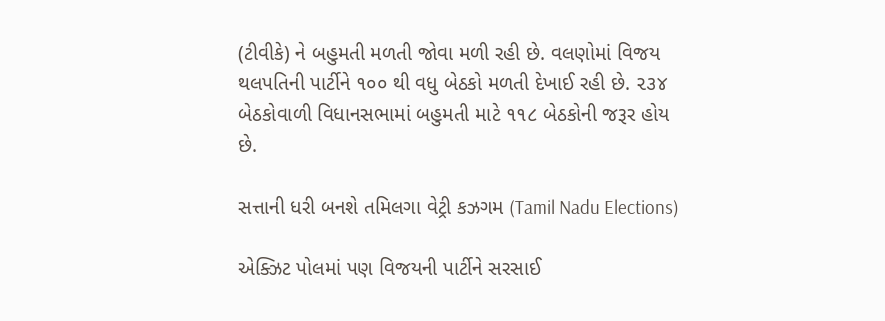(ટીવીકે) ને બહુમતી મળતી જોવા મળી રહી છે. વલણોમાં વિજય થલપતિની પાર્ટીને ૧૦૦ થી વધુ બેઠકો મળતી દેખાઈ રહી છે. ૨૩૪ બેઠકોવાળી વિધાનસભામાં બહુમતી માટે ૧૧૮ બેઠકોની જરૂર હોય છે.

સત્તાની ધરી બનશે તમિલગા વેટ્રી કઝગમ (Tamil Nadu Elections)

એક્ઝિટ પોલમાં પણ વિજયની પાર્ટીને સરસાઈ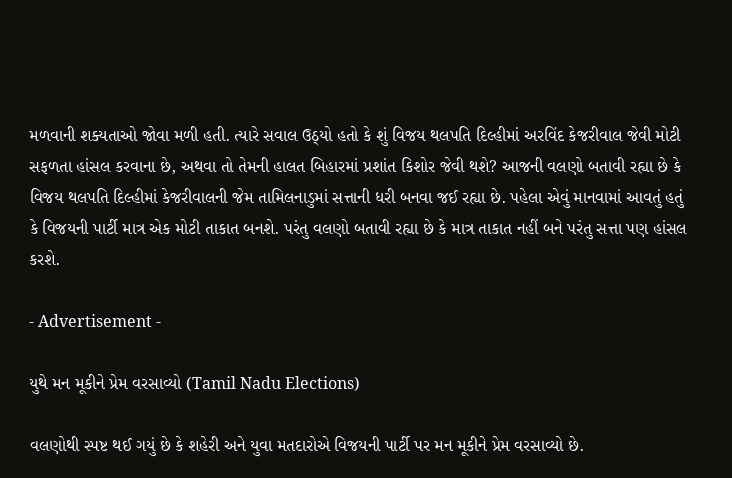મળવાની શક્યતાઓ જોવા મળી હતી. ત્યારે સવાલ ઉઠ્યો હતો કે શું વિજય થલપતિ દિલ્હીમાં અરવિંદ કેજરીવાલ જેવી મોટી સફળતા હાંસલ કરવાના છે, અથવા તો તેમની હાલત બિહારમાં પ્રશાંત કિશોર જેવી થશે? આજની વલણો બતાવી રહ્યા છે કે વિજય થલપતિ દિલ્હીમાં કેજરીવાલની જેમ તામિલનાડુમાં સત્તાની ધરી બનવા જઈ રહ્યા છે. પહેલા એવું માનવામાં આવતું હતું કે વિજયની પાર્ટી માત્ર એક મોટી તાકાત બનશે. પરંતુ વલણો બતાવી રહ્યા છે કે માત્ર તાકાત નહીં બને પરંતુ સત્તા પણ હાંસલ કરશે.

- Advertisement -

યુથે મન મૂકીને પ્રેમ વરસાવ્યો (Tamil Nadu Elections)

વલણોથી સ્પષ્ટ થઈ ગયું છે કે શહેરી અને યુવા મતદારોએ વિજયની પાર્ટી પર મન મૂકીને પ્રેમ વરસાવ્યો છે.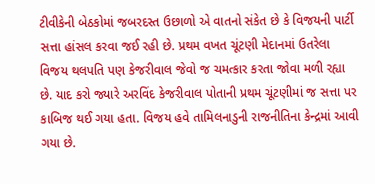ટીવીકેની બેઠકોમાં જબરદસ્ત ઉછાળો એ વાતનો સંકેત છે કે વિજયની પાર્ટી સત્તા હાંસલ કરવા જઈ રહી છે. પ્રથમ વખત ચૂંટણી મેદાનમાં ઉતરેલા વિજય થલપતિ પણ કેજરીવાલ જેવો જ ચમત્કાર કરતા જોવા મળી રહ્યા છે. યાદ કરો જ્યારે અરવિંદ કેજરીવાલ પોતાની પ્રથમ ચૂંટણીમાં જ સત્તા પર કાબિજ થઈ ગયા હતા. વિજય હવે તામિલનાડુની રાજનીતિના કેન્દ્રમાં આવી ગયા છે.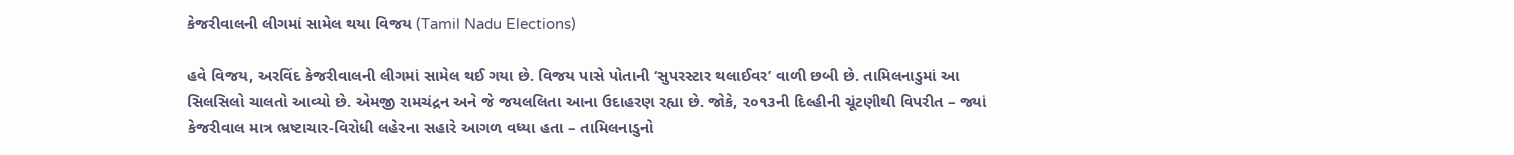કેજરીવાલની લીગમાં સામેલ થયા વિજય (Tamil Nadu Elections)

હવે વિજય, અરવિંદ કેજરીવાલની લીગમાં સામેલ થઈ ગયા છે. વિજય પાસે પોતાની ‘સુપરસ્ટાર થલાઈવર’ વાળી છબી છે. તામિલનાડુમાં આ સિલસિલો ચાલતો આવ્યો છે. એમજી રામચંદ્રન અને જે જયલલિતા આના ઉદાહરણ રહ્યા છે. જોકે, ૨૦૧૩ની દિલ્હીની ચૂંટણીથી વિપરીત – જ્યાં કેજરીવાલ માત્ર ભ્રષ્ટાચાર-વિરોધી લહેરના સહારે આગળ વધ્યા હતા – તામિલનાડુનો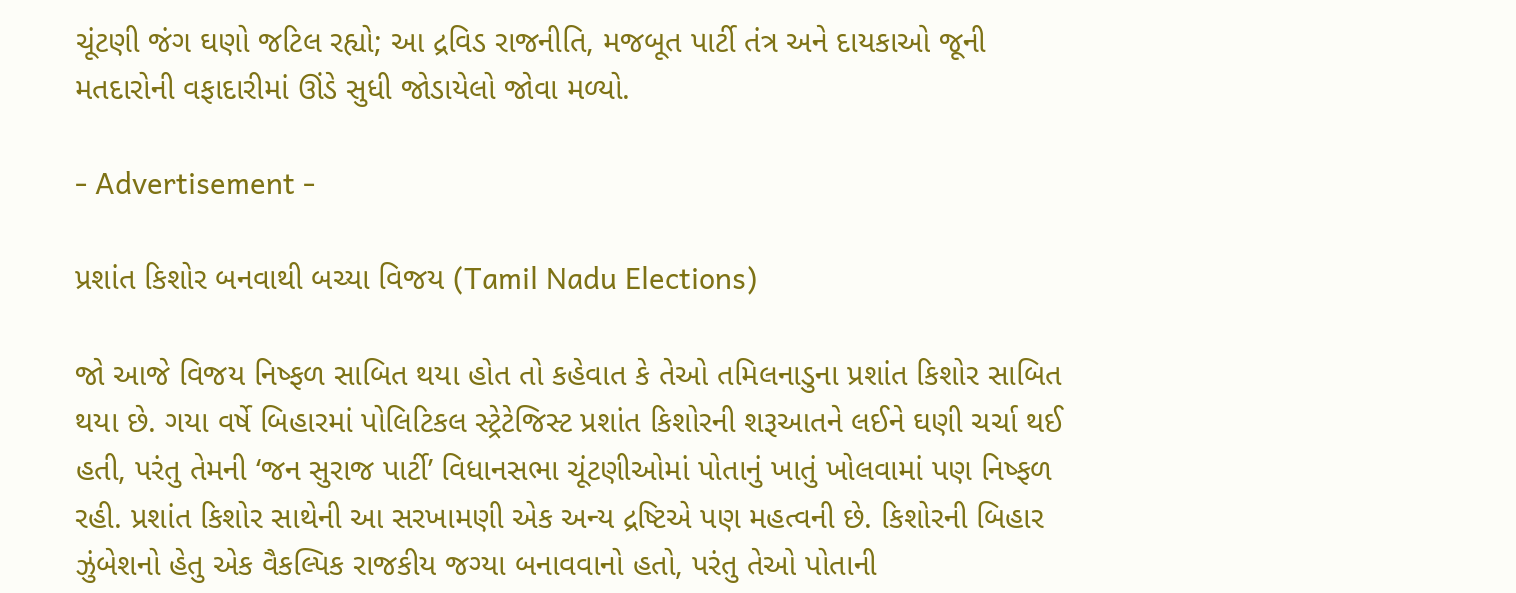ચૂંટણી જંગ ઘણો જટિલ રહ્યો; આ દ્રવિડ રાજનીતિ, મજબૂત પાર્ટી તંત્ર અને દાયકાઓ જૂની મતદારોની વફાદારીમાં ઊંડે સુધી જોડાયેલો જોવા મળ્યો.

- Advertisement -

પ્રશાંત કિશોર બનવાથી બચ્યા વિજય (Tamil Nadu Elections)

જો આજે વિજય નિષ્ફળ સાબિત થયા હોત તો કહેવાત કે તેઓ તમિલનાડુના પ્રશાંત કિશોર સાબિત થયા છે. ગયા વર્ષે બિહારમાં પોલિટિકલ સ્ટ્રેટેજિસ્ટ પ્રશાંત કિશોરની શરૂઆતને લઈને ઘણી ચર્ચા થઈ હતી, પરંતુ તેમની ‘જન સુરાજ પાર્ટી’ વિધાનસભા ચૂંટણીઓમાં પોતાનું ખાતું ખોલવામાં પણ નિષ્ફળ રહી. પ્રશાંત કિશોર સાથેની આ સરખામણી એક અન્ય દ્રષ્ટિએ પણ મહત્વની છે. કિશોરની બિહાર ઝુંબેશનો હેતુ એક વૈકલ્પિક રાજકીય જગ્યા બનાવવાનો હતો, પરંતુ તેઓ પોતાની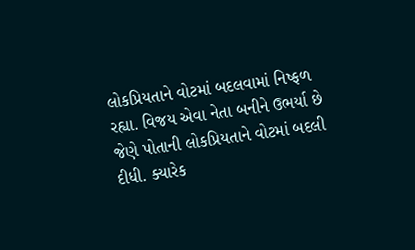લોકપ્રિયતાને વોટમાં બદલવામાં નિષ્ફળ રહ્યા. વિજય એવા નેતા બનીને ઉભર્યા છે જેણે પોતાની લોકપ્રિયતાને વોટમાં બદલી દીધી. ક્યારેક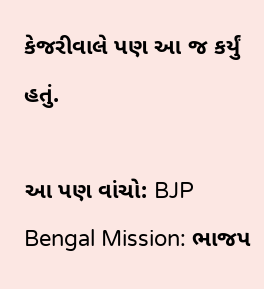કેજરીવાલે પણ આ જ કર્યું હતું.

આ પણ વાંચો: BJP Bengal Mission: ભાજપ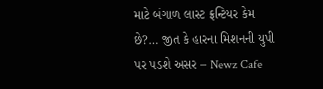માટે બંગાળ લાસ્ટ ફ્રન્ટિયર કેમ છે?… જીત કે હારના મિશનની યુપી પર પડશે અસર – Newz Cafe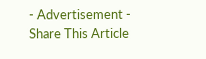- Advertisement -
Share This Article